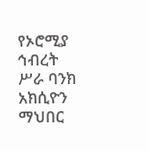የኦሮሚያ ኅብረት ሥራ ባንክ አክሲዮን ማህበር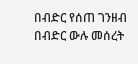በብድር የሰጠ ገንዘብ በብድር ውሉ መሰረት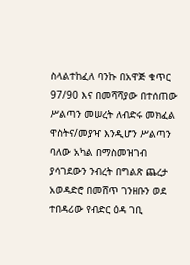ስላልተከፈለ ባንኩ በአዋጅ ቁጥር 97/90 እና በመሻሻያው በተሰጠው ሥልጣን መሠረት ለብድሩ መክፈል ዋስትና/መያዣ እንዲሆን ሥልጣን ባለው አካል በማስመዝገብ ያሳገደውን ንብረት በግልጽ ጨረታ አወዳድሮ በመሸጥ ገንዘቡን ወደ ተበዳሪው የብድር ዕዳ ገቢ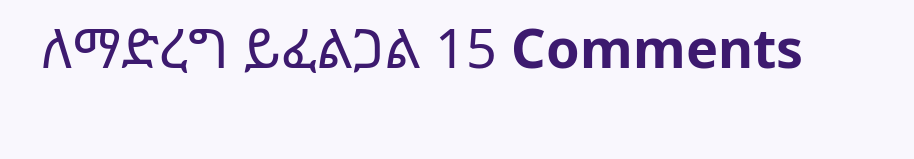ለማድረግ ይፈልጋል 15 Comments